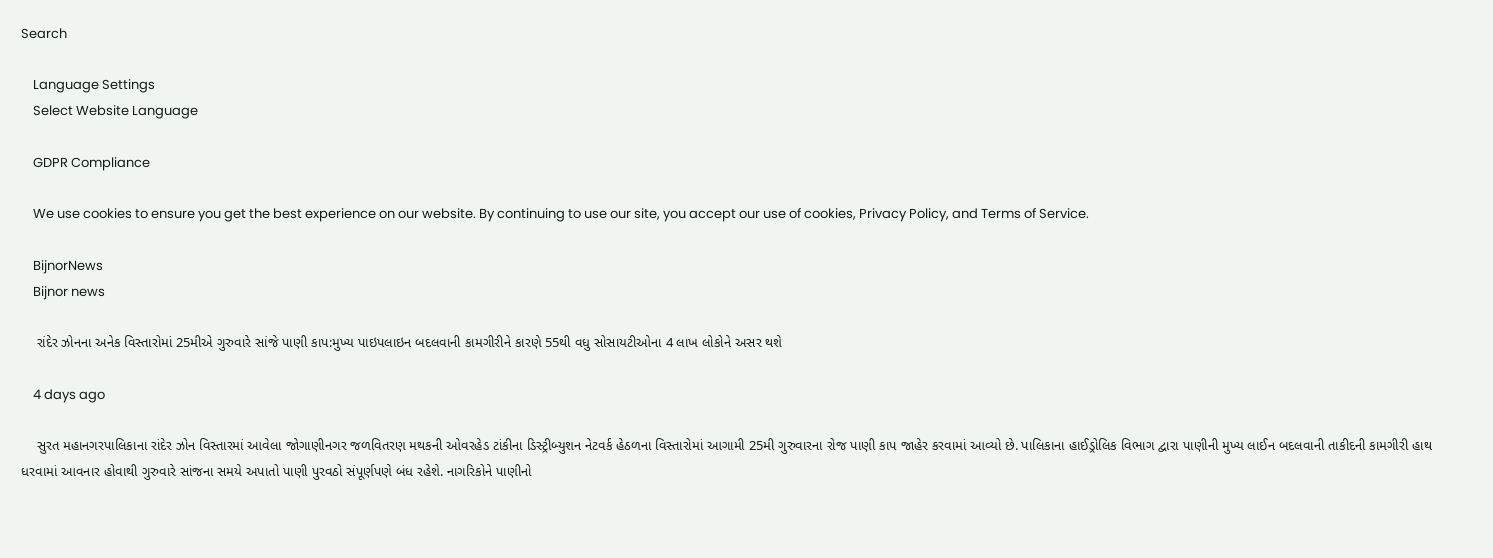Search

    Language Settings
    Select Website Language

    GDPR Compliance

    We use cookies to ensure you get the best experience on our website. By continuing to use our site, you accept our use of cookies, Privacy Policy, and Terms of Service.

    BijnorNews
    Bijnor news

    રાંદેર ઝોનના અનેક વિસ્તારોમાં 25મીએ ગુરુવારે સાંજે પાણી કાપ:મુખ્ય પાઇપલાઇન બદલવાની કામગીરીને કારણે 55થી વધુ સોસાયટીઓના 4 લાખ લોકોને અસર થશે

    4 days ago

    સુરત મહાનગરપાલિકાના રાંદેર ઝોન વિસ્તારમાં આવેલા જોગાણીનગર જળવિતરણ મથકની ઓવરહેડ ટાંકીના ડિસ્ટ્રીબ્યુશન નેટવર્ક હેઠળના વિસ્તારોમાં આગામી 25મી ગુરુવારના રોજ પાણી કાપ જાહેર કરવામાં આવ્યો છે. પાલિકાના હાઈડ્રોલિક વિભાગ દ્વારા પાણીની મુખ્ય લાઈન બદલવાની તાકીદની કામગીરી હાથ ધરવામાં આવનાર હોવાથી ગુરુવારે સાંજના સમયે અપાતો પાણી પુરવઠો સંપૂર્ણપણે બંધ રહેશે. નાગરિકોને પાણીનો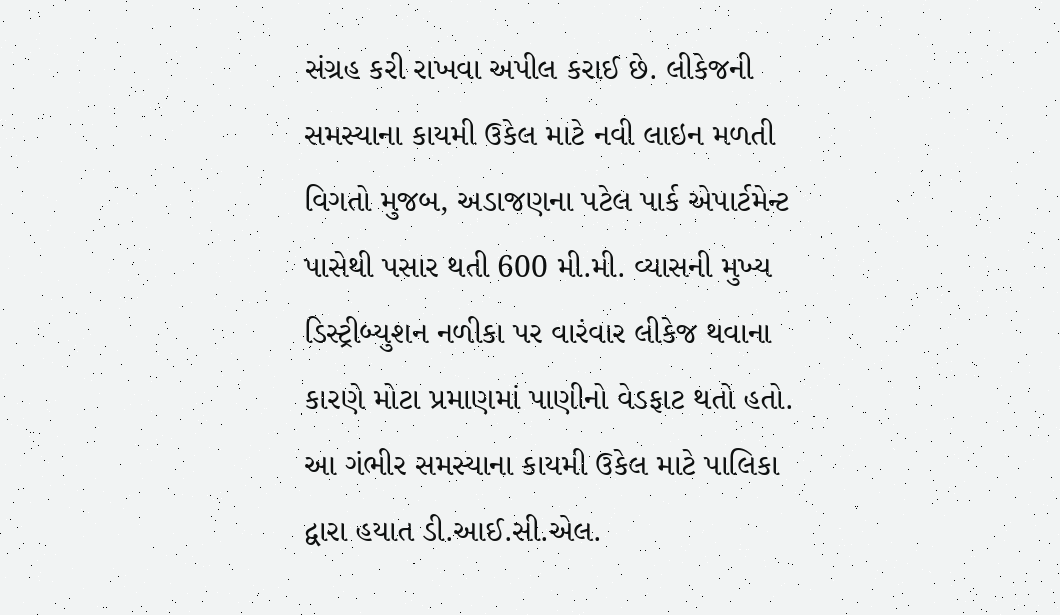સંગ્રહ કરી રાખવા અપીલ કરાઈ છે. લીકેજની સમસ્યાના કાયમી ઉકેલ માટે નવી લાઇન મળતી વિગતો મુજબ, અડાજણના પટેલ પાર્ક એપાર્ટમેન્ટ પાસેથી પસાર થતી 600 મી.મી. વ્યાસની મુખ્ય ડિસ્ટ્રીબ્યુશન નળીકા પર વારંવાર લીકેજ થવાના કારણે મોટા પ્રમાણમાં પાણીનો વેડફાટ થતો હતો. આ ગંભીર સમસ્યાના કાયમી ઉકેલ માટે પાલિકા દ્વારા હયાત ડી.આઈ.સી.એલ.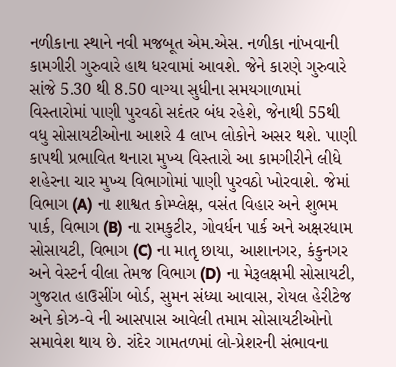નળીકાના સ્થાને નવી મજબૂત એમ.એસ. નળીકા નાંખવાની કામગીરી ગુરુવારે હાથ ધરવામાં આવશે. જેને કારણે ગુરુવારે સાંજે 5.30 થી 8.50 વાગ્યા સુધીના સમયગાળામાં વિસ્તારોમાં પાણી પુરવઠો સદંતર બંધ રહેશે, જેનાથી 55થી વધુ સોસાયટીઓના આશરે 4 લાખ લોકોને અસર થશે. પાણી કાપથી પ્રભાવિત થનારા મુખ્ય વિસ્તારો આ કામગીરીને લીધે શહેરના ચાર મુખ્ય વિભાગોમાં પાણી પુરવઠો ખોરવાશે. જેમાં વિભાગ (A) ના શાશ્વત કોમ્પ્લેક્ષ, વસંત વિહાર અને શુભમ પાર્ક, વિભાગ (B) ના રામકુટીર, ગોવર્ધન પાર્ક અને અક્ષરધામ સોસાયટી, વિભાગ (C) ના માતૃ છાયા, આશાનગર, કંકુનગર અને વેસ્ટર્ન વીલા તેમજ વિભાગ (D) ના મેરૂલક્ષમી સોસાયટી, ગુજરાત હાઉસીંગ બોર્ડ, સુમન સંધ્યા આવાસ, રોયલ હેરીટેજ અને કોઝ-વે ની આસપાસ આવેલી તમામ સોસાયટીઓનો સમાવેશ થાય છે. રાંદેર ગામતળમાં લો-પ્રેશરની સંભાવના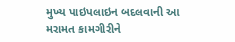મુખ્ય પાઇપલાઇન બદલવાની આ મરામત કામગીરીને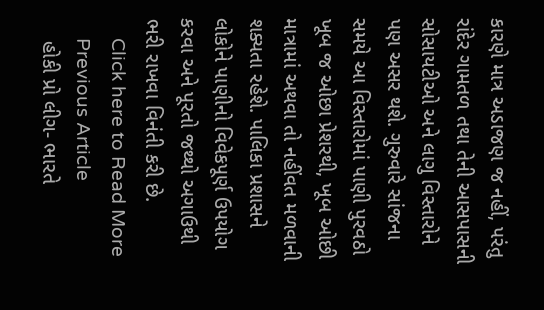કારણે માત્ર અડાજણ જ નહીં, પરંતુ રાંદેર ગામતળ તથા તેની આસપાસની સોસાયટીઓ અને લાગુ વિસ્તારોને પણ અસર થશે. ગુરુવારે સાંજના સમયે આ વિસ્તારોમાં પાણી પુરવઠો ખૂબ જ ઓછા પ્રેશરથી, ખૂબ ઓછી માત્રામાં અથવા તો નહીંવત મળવાની શક્યતા રહેશે. પાલિકા પ્રશાસને લોકોને પાણીનો વિવેકપૂર્ણ ઉપયોગ કરવા અને પૂરતો જથ્થો અગાઉથી ભરી રાખવા વિનંતી કરી છે.
    Click here to Read More
    Previous Article
    હોકી પ્રો લીગ- ભારતે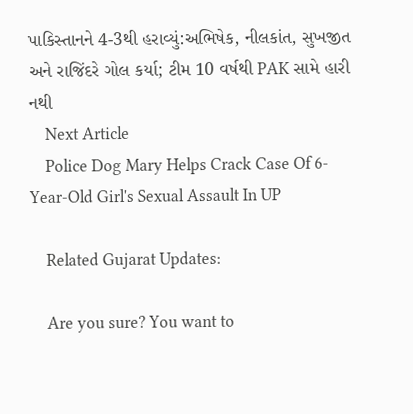પાકિસ્તાનને 4-3થી હરાવ્યું:અભિષેક, નીલકાંત, સુખજીત અને રાજિંદરે ગોલ કર્યા; ટીમ 10 વર્ષથી PAK સામે હારી નથી
    Next Article
    Police Dog Mary Helps Crack Case Of 6-Year-Old Girl's Sexual Assault In UP

    Related Gujarat Updates:

    Are you sure? You want to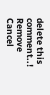delete this comment..! Remove Cancel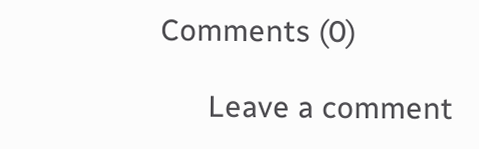Comments (0)

      Leave a comment